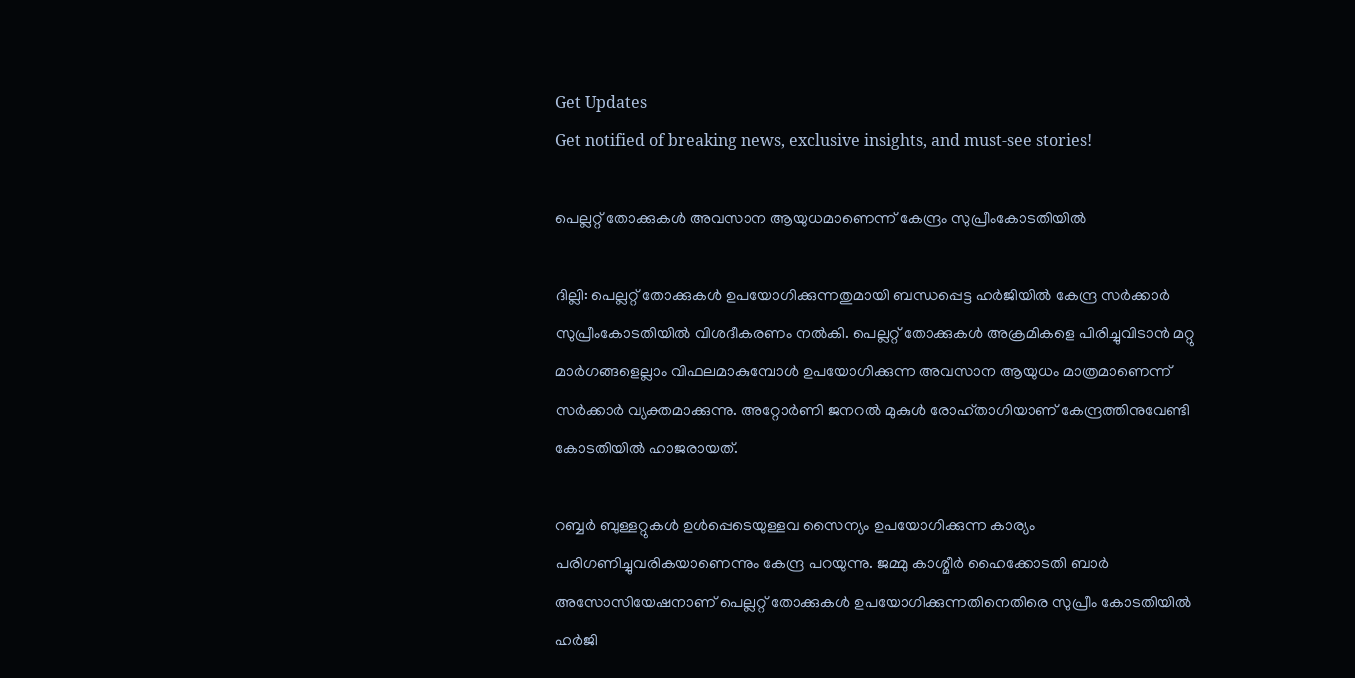Get Updates
Get notified of breaking news, exclusive insights, and must-see stories!

പെല്ലറ്റ് തോക്കുകള്‍ അവസാന ആയുധമാണെന്ന് കേന്ദ്രം സുപ്രീംകോടതിയില്‍

ദില്ലി: പെല്ലറ്റ് തോക്കുകള്‍ ഉപയോഗിക്കുന്നതുമായി ബന്ധപ്പെട്ട ഹര്‍ജിയില്‍ കേന്ദ്ര സര്‍ക്കാര്‍ സുപ്രീംകോടതിയില്‍ വിശദീകരണം നല്‍കി. പെല്ലറ്റ് തോക്കുകള്‍ അക്രമികളെ പിരിച്ചുവിടാന്‍ മറ്റു മാര്‍ഗങ്ങളെല്ലാം വിഫലമാകുമ്പോള്‍ ഉപയോഗിക്കുന്ന അവസാന ആയുധം മാത്രമാണെന്ന് സര്‍ക്കാര്‍ വ്യക്തമാക്കുന്നു. അറ്റോര്‍ണി ജനറല്‍ മുകുള്‍ രോഹ്താഗിയാണ് കേന്ദ്രത്തിനുവേണ്ടി കോടതിയില്‍ ഹാജരായത്.

റബ്ബര്‍ ബുള്ളറ്റുകള്‍ ഉള്‍പ്പെടെയുള്ളവ സൈന്യം ഉപയോഗിക്കുന്ന കാര്യം പരിഗണിച്ചുവരികയാണെന്നും കേന്ദ്ര പറയുന്നു. ജമ്മു കാശ്മീര്‍ ഹൈക്കോടതി ബാര്‍ അസോസിയേഷനാണ് പെല്ലറ്റ് തോക്കുകള്‍ ഉപയോഗിക്കുന്നതിനെതിരെ സുപ്രീം കോടതിയില്‍ ഹര്‍ജി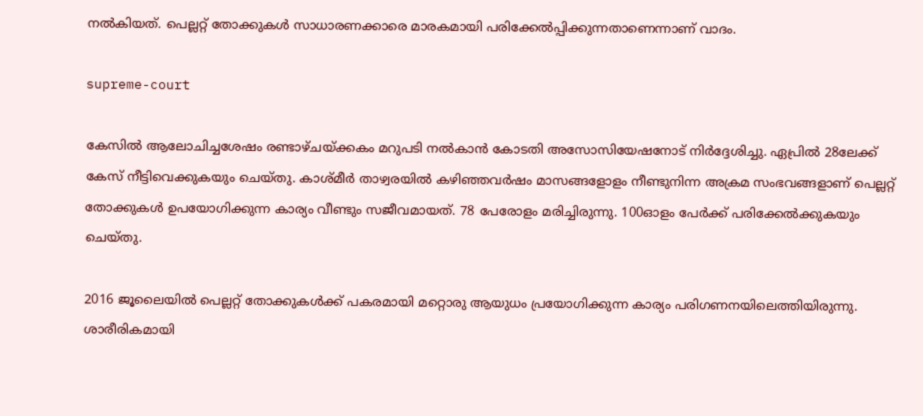നല്‍കിയത്. പെല്ലറ്റ് തോക്കുകള്‍ സാധാരണക്കാരെ മാരകമായി പരിക്കേല്‍പ്പിക്കുന്നതാണെന്നാണ് വാദം.

supreme-court

കേസില്‍ ആലോചിച്ചശേഷം രണ്ടാഴ്ചയ്ക്കകം മറുപടി നല്‍കാന്‍ കോടതി അസോസിയേഷനോട് നിര്‍ദ്ദേശിച്ചു. ഏപ്രില്‍ 28ലേക്ക് കേസ് നീട്ടിവെക്കുകയും ചെയ്തു. കാശ്മീര്‍ താഴ്വരയില്‍ കഴിഞ്ഞവര്‍ഷം മാസങ്ങളോളം നീണ്ടുനിന്ന അക്രമ സംഭവങ്ങളാണ് പെല്ലറ്റ് തോക്കുകള്‍ ഉപയോഗിക്കുന്ന കാര്യം വീണ്ടും സജീവമായത്. 78 പേരോളം മരിച്ചിരുന്നു. 100ഓളം പേര്‍ക്ക് പരിക്കേല്‍ക്കുകയും ചെയ്തു.

2016 ജൂലൈയില്‍ പെല്ലറ്റ് തോക്കുകള്‍ക്ക് പകരമായി മറ്റൊരു ആയുധം പ്രയോഗിക്കുന്ന കാര്യം പരിഗണനയിലെത്തിയിരുന്നു. ശാരീരികമായി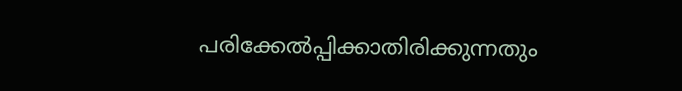പരിക്കേല്‍പ്പിക്കാതിരിക്കുന്നതും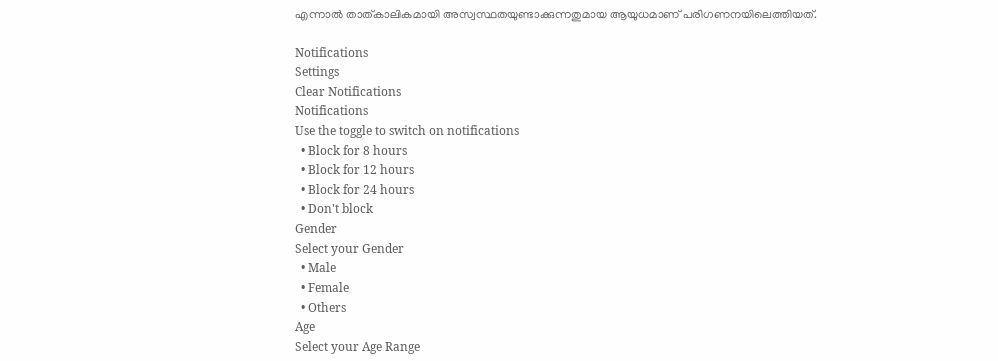എന്നാല്‍ താത്കാലികമായി അസ്വസ്ഥതയുണ്ടാക്കുന്നതുമായ ആയുധമാണ് പരിഗണനയിലെത്തിയത്.

Notifications
Settings
Clear Notifications
Notifications
Use the toggle to switch on notifications
  • Block for 8 hours
  • Block for 12 hours
  • Block for 24 hours
  • Don't block
Gender
Select your Gender
  • Male
  • Female
  • Others
Age
Select your Age Range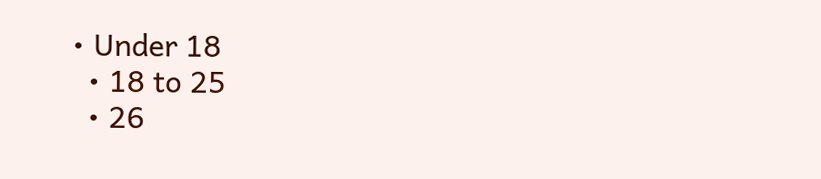• Under 18
  • 18 to 25
  • 26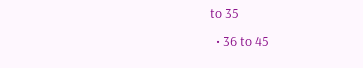to 35
  • 36 to 45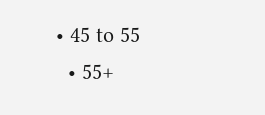• 45 to 55
  • 55+